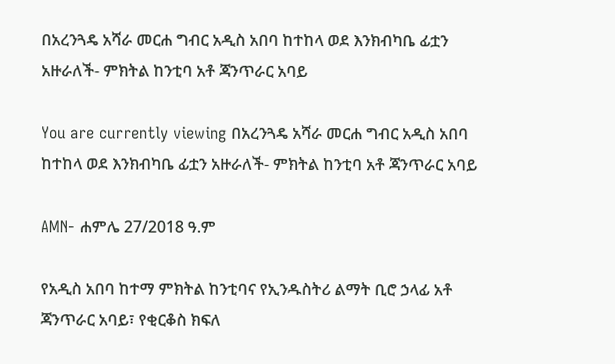በአረንጓዴ አሻራ መርሐ ግብር አዲስ አበባ ከተከላ ወደ እንክብካቤ ፊቷን አዙራለች- ምክትል ከንቲባ አቶ ጃንጥራር አባይ

You are currently viewing በአረንጓዴ አሻራ መርሐ ግብር አዲስ አበባ ከተከላ ወደ እንክብካቤ ፊቷን አዙራለች- ምክትል ከንቲባ አቶ ጃንጥራር አባይ

AMN- ሐምሌ 27/2018 ዓ.ም

የአዲስ አበባ ከተማ ምክትል ከንቲባና የኢንዱስትሪ ልማት ቢሮ ኃላፊ አቶ ጃንጥራር አባይ፣ የቂርቆስ ክፍለ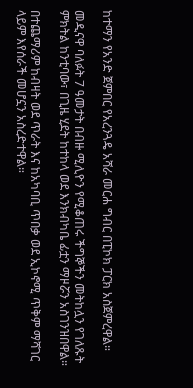ከተማን የአንድ ጀምበር የአረንጓዴ አሻራ መርሐ ግብር በፒኮክ ፓርክ አስጀምረዋል።

መዲናዋ ባለፉት 7 ዓመታት በብዙ ሚሊዮን የሚቆጠሩ ችግኞችን መትከሏን የገለጹት ምክትል ከንቲባው፣ በጊዜ ሂደት ከተከላ ወደ እንክብካቤ ፊቷን ማዞሯን አስገንዝበዋል።

በተጨማሪም ከብዛት ወደ ጥራት እና ከአካባቢ ጥበቃ ወደ ኢኮኖሚ ጥቅም ማሻገር ላይም እየሰራች መሆኗን አስረድተዋል።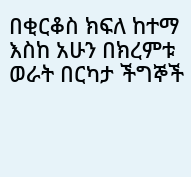በቂርቆስ ክፍለ ከተማ እስከ አሁን በክረምቱ ወራት በርካታ ችግኞች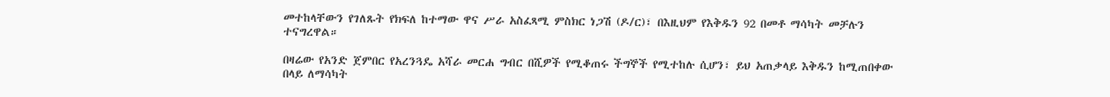መተከላቸውን የገለጹት የክፍለ ከተማው ዋና ሥራ አስፈጻሚ ምስክር ነጋሽ (ዶ/ር)፣ በእዚህም የእቅዱን 92 በመቶ ማሳካት መቻሉን ተናግረዋል።

በዛሬው የአንድ ጀምበር የአረንጓዴ አሻራ መርሐ ግብር በሺዎች የሚቆጠሩ ችግኞች የሚተከሉ ሲሆን፣ ይህ አጠቃላይ እቅዱን ከሚጠበቀው በላይ ለማሳካት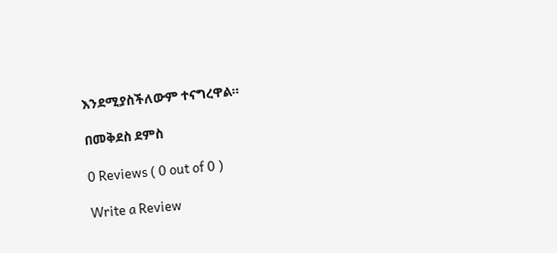እንደሚያስችለውም ተናግረዋል።

በመቅደስ ደምስ

0 Reviews ( 0 out of 0 )

Write a Review